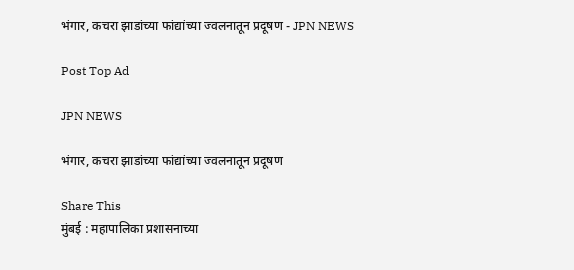भंगार, कचरा झाडांच्या फांद्यांच्या ज्वलनातून प्रदूषण - JPN NEWS

Post Top Ad

JPN NEWS

भंगार, कचरा झाडांच्या फांद्यांच्या ज्वलनातून प्रदूषण

Share This
मुंबई : महापालिका प्रशासनाच्या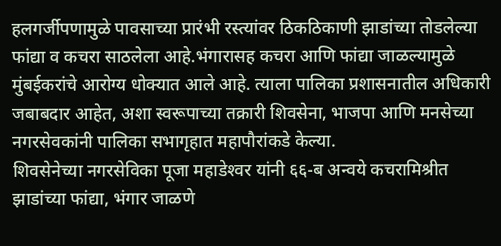हलगर्जीपणामुळे पावसाच्या प्रारंभी रस्त्यांवर ठिकठिकाणी झाडांच्या तोडलेल्या फांद्या व कचरा साठलेला आहे.भंगारासह कचरा आणि फांद्या जाळल्यामुळे मुंबईकरांचे आरोग्य धोक्यात आले आहे. त्याला पालिका प्रशासनातील अधिकारी जबाबदार आहेत, अशा स्वरूपाच्या तक्रारी शिवसेना, भाजपा आणि मनसेच्या नगरसेवकांनी पालिका सभागृहात महापौरांकडे केल्या.
शिवसेनेच्या नगरसेविका पूजा महाडेश्‍वर यांनी ६६-ब अन्वये कचरामिश्रीत झाडांच्या फांद्या, भंगार जाळणे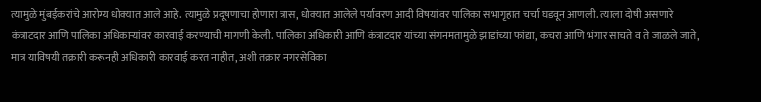त्यामुळे मुंबईकरांचे आरोग्य धोक्यात आले आहे. त्यामुळे प्रदूषणाचा होणारा त्रास, धोक्यात आलेले पर्यावरण आदी विषयांवर पालिका सभागृहात चर्चा घडवून आणली. त्याला दोषी असणारे कंत्राटदार आणि पालिका अधिकार्‍यांवर कारवाई करण्याची मागणी केली. पालिका अधिकारी आणि कंत्राटदार यांच्या संगनमतामुळे झाडांच्या फांद्या, कचरा आणि भंगार साचते व ते जाळले जाते, मात्र याविषयी तक्रारी करूनही अधिकारी कारवाई करत नाहीत, अशी तक्रार नगरसेविका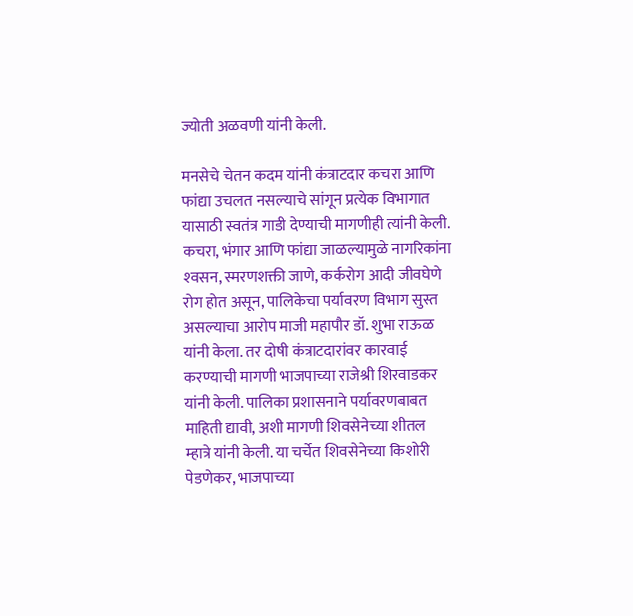ज्योती अळवणी यांनी केली.

मनसेचे चेतन कदम यांनी कंत्राटदार कचरा आणि फांद्या उचलत नसल्याचे सांगून प्रत्येक विभागात यासाठी स्वतंत्र गाडी देण्याची मागणीही त्यांनी केली. कचरा, भंगार आणि फांद्या जाळल्यामुळे नागरिकांना श्‍वसन, स्मरणशक्ती जाणे, कर्करोग आदी जीवघेणे रोग होत असून, पालिकेचा पर्यावरण विभाग सुस्त असल्याचा आरोप माजी महापौर डॉ. शुभा राऊळ यांनी केला. तर दोषी कंत्राटदारांवर कारवाई करण्याची मागणी भाजपाच्या राजेश्री शिरवाडकर यांनी केली. पालिका प्रशासनाने पर्यावरणबाबत माहिती द्यावी, अशी मागणी शिवसेनेच्या शीतल म्हात्रे यांनी केली. या चर्चेत शिवसेनेच्या किशोरी पेडणेकर, भाजपाच्या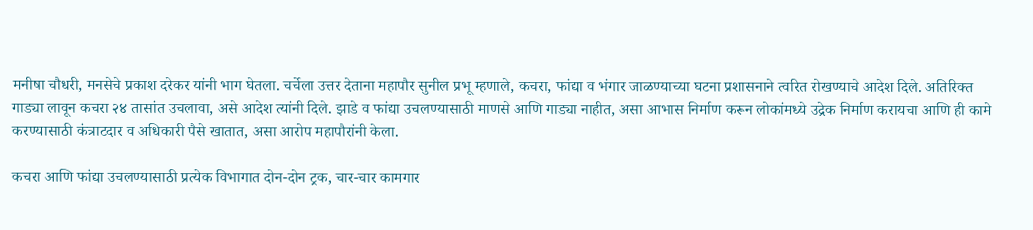मनीषा चौधरी, मनसेचे प्रकाश दरेकर यांनी भाग घेतला. चर्चेला उत्तर देताना महापौर सुनील प्रभू म्हणाले, कचरा, फांद्या व भंगार जाळण्याच्या घटना प्रशासनाने त्वरित रोखण्याचे आदेश दिले. अतिरिक्त गाड्या लावून कचरा २४ तासांत उचलावा, असे आदेश त्यांनी दिले. झाडे व फांद्या उचलण्यासाठी माणसे आणि गाड्या नाहीत, असा आभास निर्माण करून लोकांमध्ये उद्रेक निर्माण करायचा आणि ही कामे करण्यासाठी कंत्राटदार व अधिकारी पैसे खातात, असा आरोप महापौरांनी केला.

कचरा आणि फांद्या उचलण्यासाठी प्रत्येक विभागात दोन-दोन ट्रक, चार-चार कामगार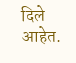दिले आहेत.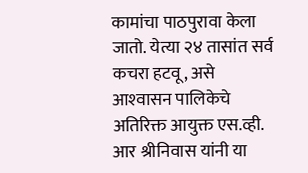कामांचा पाठपुरावा केला जातो. येत्या २४ तासांत सर्व कचरा हटवू, असे आश्‍वासन पालिकेचे अतिरिक्त आयुक्त एस.व्ही. आर श्रीनिवास यांनी या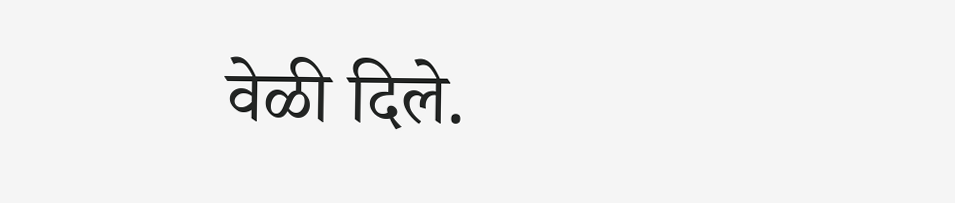वेळी दिले.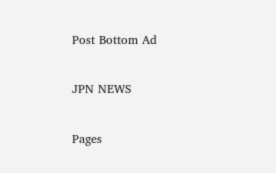Post Bottom Ad

JPN NEWS

Pages